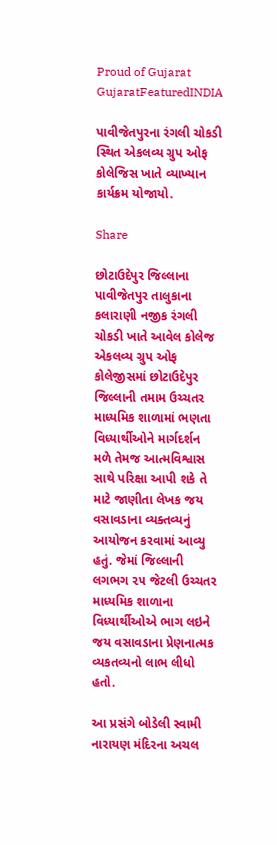Proud of Gujarat
GujaratFeaturedINDIA

પાવીજેતપુરના રંગલી ચોકડી સ્થિત એકલવ્ય ગ્રુપ ઓફ કોલેજિસ ખાતે વ્યાખ્યાન કાર્યક્રમ યોજાયો.

Share

છોટાઉદેપુર જિલ્લાના પાવીજેતપુર તાલુકાના કલારાણી નજીક રંગલી ચોકડી ખાતે આવેલ કોલેજ એકલવ્ય ગ્રુપ ઓફ કોલેજીસમાં છોટાઉદેપુર જિલ્લાની તમામ ઉચ્ચતર માધ્યમિક શાળામાં ભણતા વિધ્યાર્થીઓને માર્ગદર્શન મળે તેમજ આત્મવિશ્વાસ સાથે પરિક્ષા આપી શકે તે માટે જાણીતા લેખક જય વસાવડાના વ્યક્તવ્યનું આયોજન કરવામાં આવ્યુ હતું. જેમાં જિલ્લાની લગભગ ૨૫ જેટલી ઉચ્ચતર માધ્યમિક શાળાના વિધ્યાર્થીઓએ ભાગ લઇને જય વસાવડાના પ્રેણનાત્મક વ્યકતવ્યનો લાભ લીધો હતો.

આ પ્રસંગે બોડેલી સ્વામી નારાયણ મંદિરના અચલ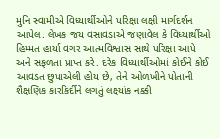મુનિ સ્વામીએ વિધ્યાર્થીઓને પરિક્ષા લક્ષી માર્ગદર્શન આપેલ. લેખક જય વસાવડાએ જણાવેલ કે વિધ્યાર્થીઓ હિમ્મત હાર્યા વગર આત્મવિશ્વાસ સાથે પરિક્ષા આપે અને સફળતા પ્રાપ્ત કરે. દરેક વિધ્યાર્થીઓમાં કોઈને કોઈ આવડત છુપાએલી હોય છે, તેને ઓળખીને પોતાની શૈક્ષણિક કારકિર્દીને લગતું લક્ષ્યાંક નક્કી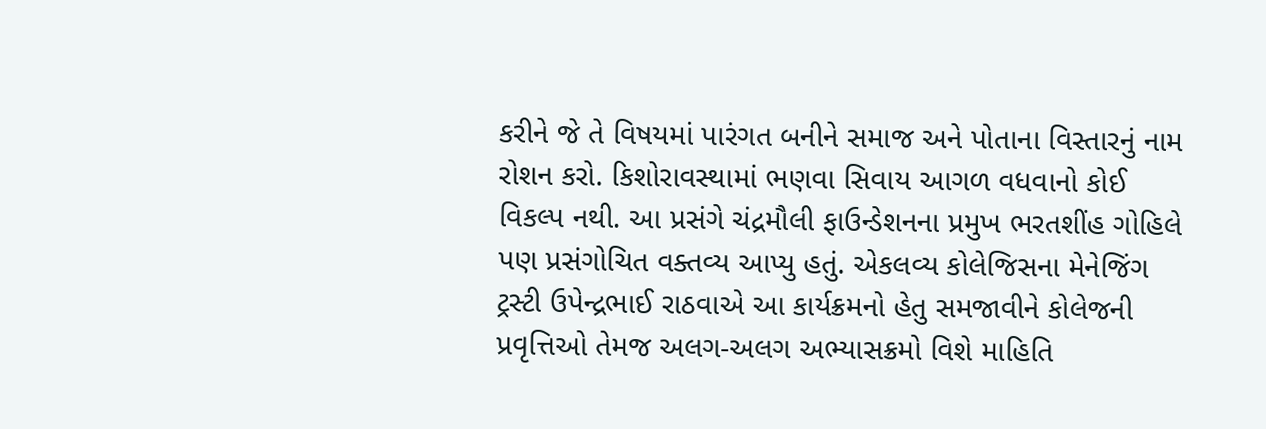કરીને જે તે વિષયમાં પારંગત બનીને સમાજ અને પોતાના વિસ્તારનું નામ રોશન કરો. કિશોરાવસ્થામાં ભણવા સિવાય આગળ વધવાનો કોઈ વિકલ્પ નથી. આ પ્રસંગે ચંદ્રમૌલી ફાઉન્ડેશનના પ્રમુખ ભરતશીંહ ગોહિલે પણ પ્રસંગોચિત વક્તવ્ય આપ્યુ હતું. એકલવ્ય કોલેજિસના મેનેજિંગ ટ્રસ્ટી ઉપેન્દ્રભાઈ રાઠવાએ આ કાર્યક્રમનો હેતુ સમજાવીને કોલેજની પ્રવૃત્તિઓ તેમજ અલગ-અલગ અભ્યાસક્રમો વિશે માહિતિ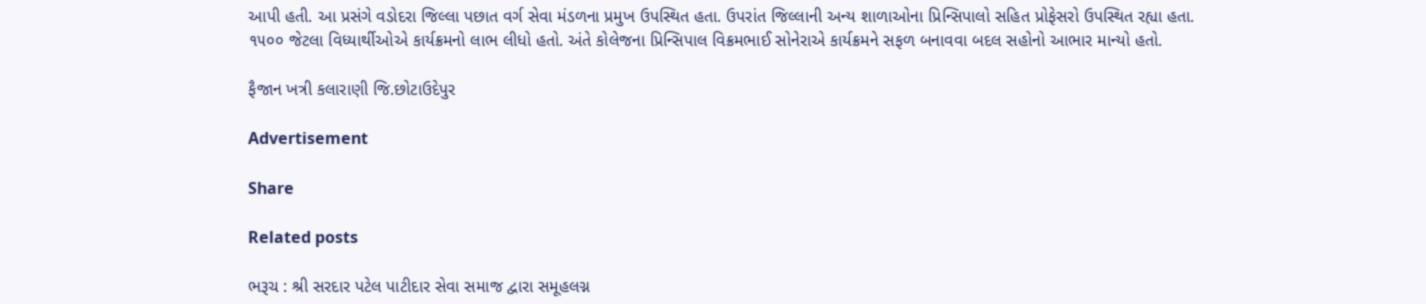આપી હતી. આ પ્રસંગે વડોદરા જિલ્લા પછાત વર્ગ સેવા મંડળના પ્રમુખ ઉપસ્થિત હતા. ઉપરાંત જિલ્લાની અન્ય શાળાઓના પ્રિન્સિપાલો સહિત પ્રોફેસરો ઉપસ્થિત રહ્યા હતા. ૧૫૦૦ જેટલા વિધ્યાર્થીઓએ કાર્યક્રમનો લાભ લીધો હતો. અંતે કોલેજના પ્રિન્સિપાલ વિક્રમભાઈ સોનેરાએ કાર્યક્રમને સફળ બનાવવા બદલ સહોનો આભાર માન્યો હતો.

ફૈજાન ખત્રી કલારાણી જિ.છોટાઉદેપુર

Advertisement

Share

Related posts

ભરૂચ : શ્રી સરદાર પટેલ પાટીદાર સેવા સમાજ દ્વારા સમૂહલગ્ન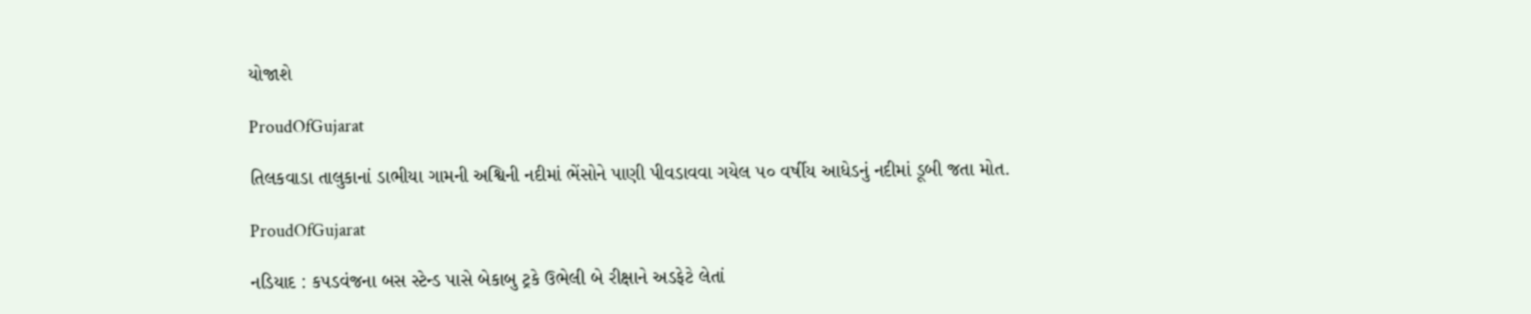યોજાશે

ProudOfGujarat

તિલકવાડા તાલુકાનાં ડાભીયા ગામની અશ્વિની નદીમાં ભેંસોને પાણી પીવડાવવા ગયેલ ૫૦ વર્ષીય આધેડનું નદીમાં ડૂબી જતા મોત.

ProudOfGujarat

નડિયાદ : કપડવંજના બસ સ્ટેન્ડ પાસે બેકાબુ ટ્રકે ઉભેલી બે રીક્ષાને અડફેટે લેતાં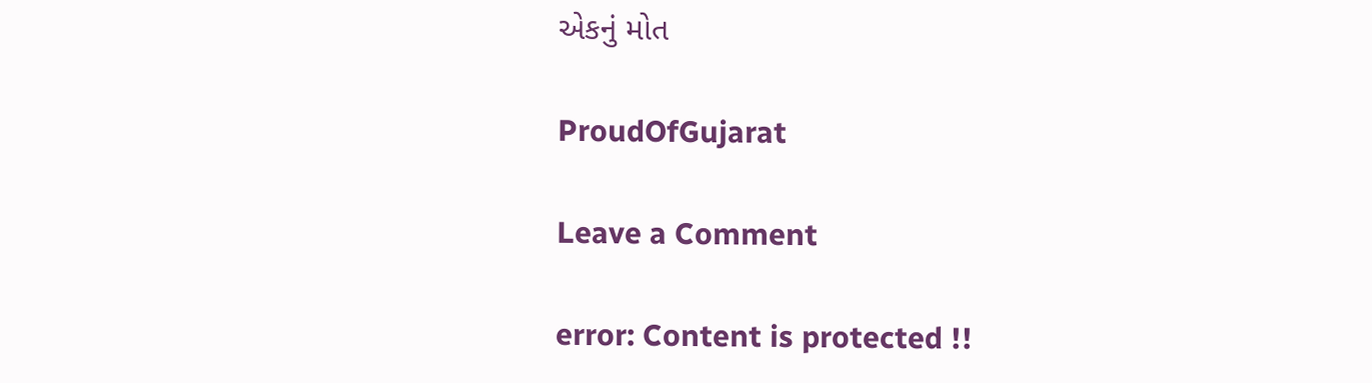એકનું મોત

ProudOfGujarat

Leave a Comment

error: Content is protected !!